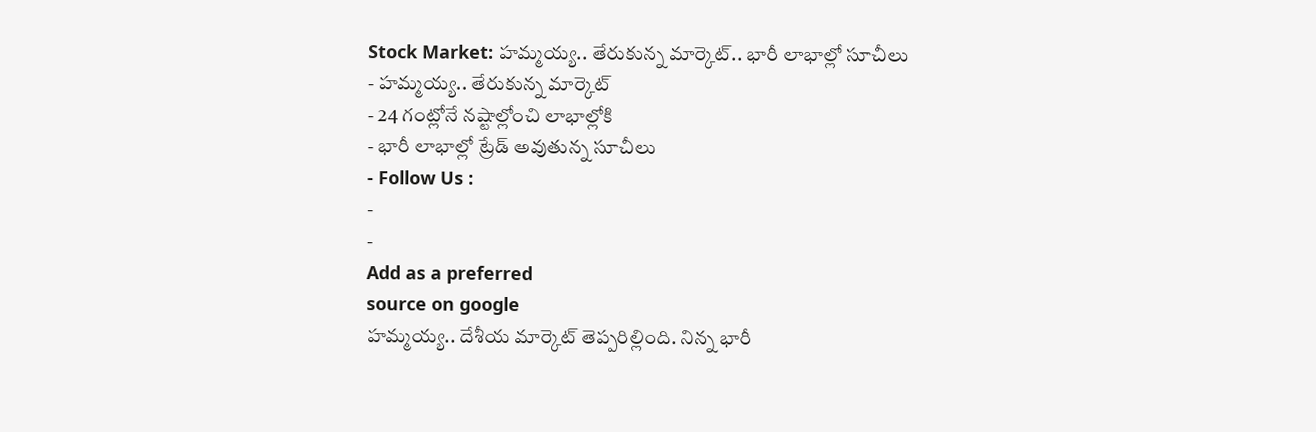Stock Market: హమ్మయ్య.. తేరుకున్న మార్కెట్.. భారీ లాభాల్లో సూచీలు
- హమ్మయ్య.. తేరుకున్న మార్కెట్
- 24 గంట్లోనే నష్టాల్లోంచి లాభాల్లోకి
- భారీ లాభాల్లో ట్రేడ్ అవుతున్న సూచీలు
- Follow Us :
-
-
Add as a preferred
source on google
హమ్మయ్య.. దేశీయ మార్కెట్ తెప్పరిల్లింది. నిన్న భారీ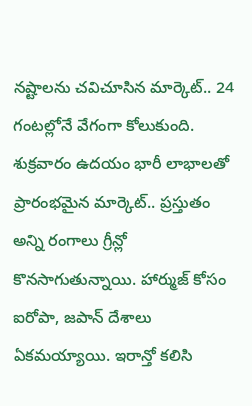నష్టాలను చవిచూసిన మార్కెట్.. 24 గంటల్లోనే వేగంగా కోలుకుంది. శుక్రవారం ఉదయం భారీ లాభాలతో ప్రారంభమైన మార్కెట్.. ప్రస్తుతం అన్ని రంగాలు గ్రీన్లో కొనసాగుతున్నాయి. హార్ముజ్ కోసం ఐరోపా, జపాన్ దేశాలు ఏకమయ్యాయి. ఇరాన్తో కలిసి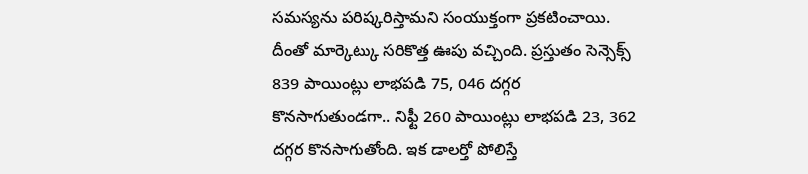సమస్యను పరిష్కరిస్తామని సంయుక్తంగా ప్రకటించాయి. దీంతో మార్కెట్కు సరికొత్త ఊపు వచ్చింది. ప్రస్తుతం సెన్సెక్స్ 839 పాయింట్లు లాభపడి 75, 046 దగ్గర కొనసాగుతుండగా.. నిఫ్టీ 260 పాయింట్లు లాభపడి 23, 362 దగ్గర కొనసాగుతోంది. ఇక డాలర్తో పోలిస్తే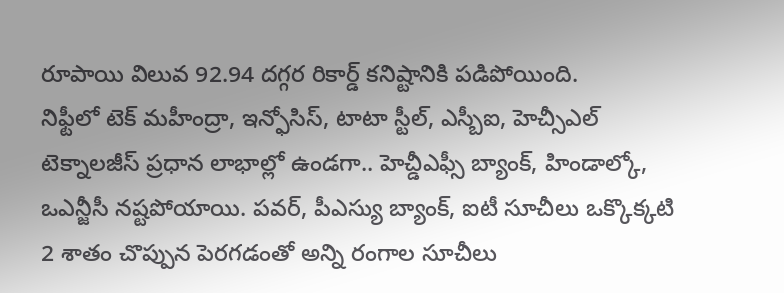రూపాయి విలువ 92.94 దగ్గర రికార్డ్ కనిష్టానికి పడిపోయింది.
నిఫ్టీలో టెక్ మహీంద్రా, ఇన్ఫోసిస్, టాటా స్టీల్, ఎస్బీఐ, హెచ్సీఎల్ టెక్నాలజీస్ ప్రధాన లాభాల్లో ఉండగా.. హెచ్డీఎఫ్సీ బ్యాంక్, హిండాల్కో, ఒఎన్జీసీ నష్టపోయాయి. పవర్, పీఎస్యు బ్యాంక్, ఐటీ సూచీలు ఒక్కొక్కటి 2 శాతం చొప్పున పెరగడంతో అన్ని రంగాల సూచీలు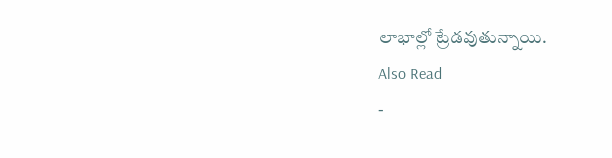లాభాల్లో ట్రేడవుతున్నాయి.
Also Read
-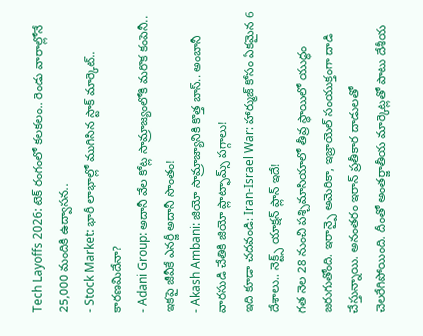Tech Layoffs 2026: టెక్ రంగంలో కలకలం.. రెండు వారాల్లోనే 25,000 మందికి ఉద్వాసన..
- Stock Market: భారీ లాభాల్లో ముగిసిన స్టాక్ మార్కెట్.. కారణమిదేనా?
- Adani Group: అదానీ వేల కోట్ల సామ్రాజ్యంలోకి మరొక కంపెనీ.. ఇకపై జీవీకే ఎనర్జీ అదానీ సొంతం!
- Akash Ambani: జియో సామ్రాజ్యానికి కొత్త బాస్.. అంబానీ వారసుడి చేతికి జియో ప్లాట్ఫామ్స్ పగ్గాలు!
ఇది కూడా చదవండి: Iran-Israel War: హార్ముజ్ కోసం ఏకమైన 6 దేశాలు.. నెక్ట్స్ యాక్షన్ ప్లాన్ ఇదే!
గత నెల 28 నుంచి పశ్చిమాసియాలో తీవ్ర స్థాయిలో యుద్ధం జరుగుతోంది. ఇరాన్పై అమెరికా, ఇజ్రాయెల్ సంయుక్తంగా దాడి చేస్తున్నాయి. అనంతరం ఇరాన్ ప్రతీకార దాడులతో చెలరేగిపోయింది. దీంతో అంతర్జాతీయ మార్కెట్లతో పాటు దేశీయ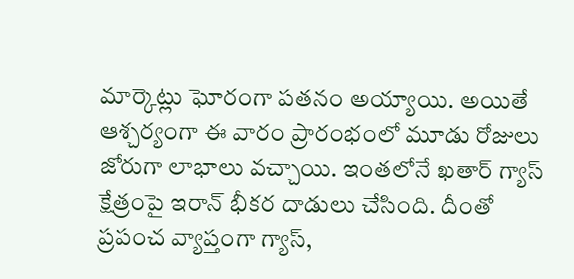మార్కెట్లు ఘోరంగా పతనం అయ్యాయి. అయితే ఆశ్చర్యంగా ఈ వారం ప్రారంభంలో మూడు రోజులు జోరుగా లాభాలు వచ్చాయి. ఇంతలోనే ఖతార్ గ్యాస్ క్షేత్రంపై ఇరాన్ భీకర దాడులు చేసింది. దీంతో ప్రపంచ వ్యాప్తంగా గ్యాస్,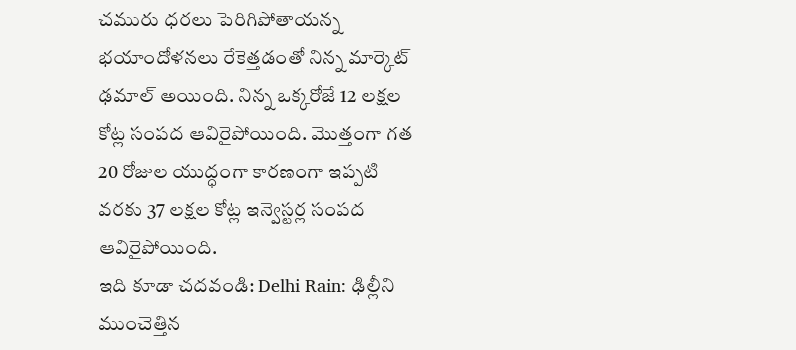చమురు ధరలు పెరిగిపోతాయన్న భయాందోళనలు రేకెత్తడంతో నిన్న మార్కెట్ ఢమాల్ అయింది. నిన్న ఒక్కరోజే 12 లక్షల కోట్ల సంపద ఆవిరైపోయింది. మొత్తంగా గత 20 రోజుల యుద్ధంగా కారణంగా ఇప్పటి వరకు 37 లక్షల కోట్ల ఇన్వెస్టర్ల సంపద ఆవిరైపోయింది.
ఇది కూడా చదవండి: Delhi Rain: ఢిల్లీని ముంచెత్తిన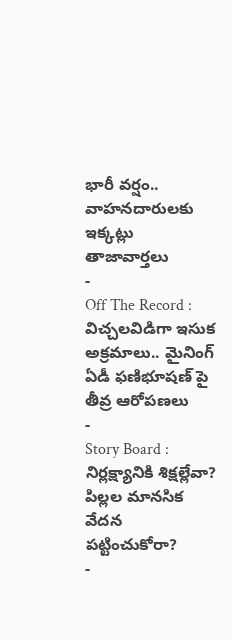భారీ వర్షం.. వాహనదారులకు ఇక్కట్లు
తాజావార్తలు
-
Off The Record : విచ్చలవిడిగా ఇసుక అక్రమాలు.. మైనింగ్ ఏడీ ఫణిభూషణ్ పై తీవ్ర ఆరోపణలు
-
Story Board : నిర్లక్ష్యానికి శిక్షల్లేవా? పిల్లల మానసిక వేదన పట్టించుకోరా?
-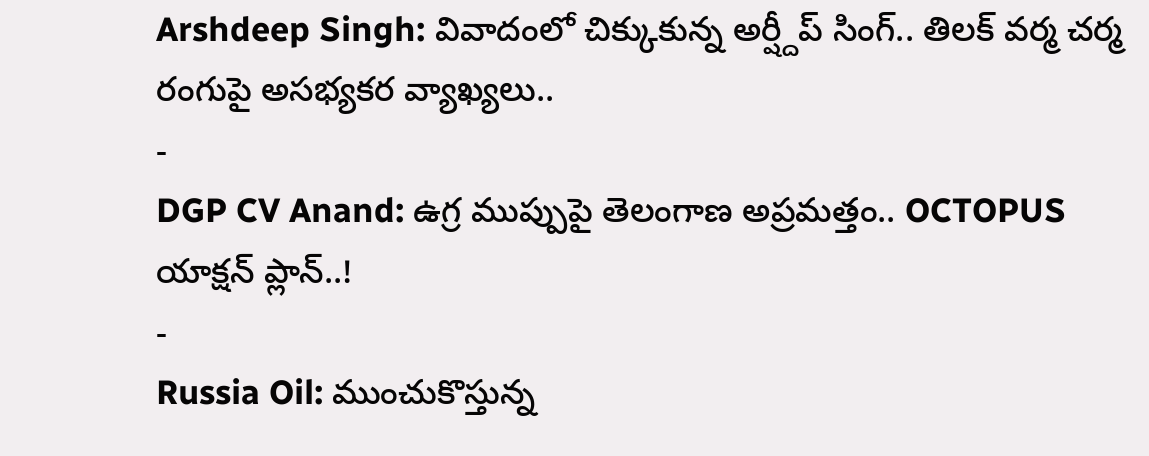Arshdeep Singh: వివాదంలో చిక్కుకున్న అర్ష్దీప్ సింగ్.. తిలక్ వర్మ చర్మ రంగుపై అసభ్యకర వ్యాఖ్యలు..
-
DGP CV Anand: ఉగ్ర ముప్పుపై తెలంగాణ అప్రమత్తం.. OCTOPUS యాక్షన్ ప్లాన్..!
-
Russia Oil: ముంచుకొస్తున్న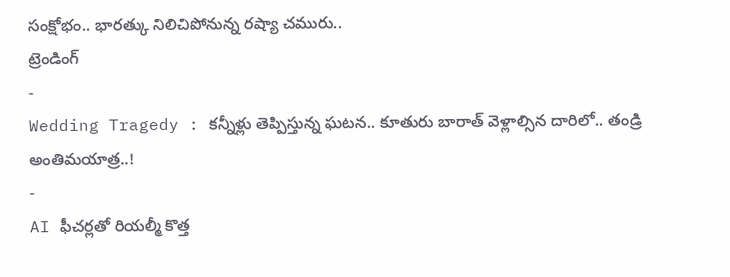సంక్షోభం.. భారత్కు నిలిచిపోనున్న రష్యా చమురు..
ట్రెండింగ్
-
Wedding Tragedy : కన్నీళ్లు తెప్పిస్తున్న ఘటన.. కూతురు బారాత్ వెళ్లాల్సిన దారిలో.. తండ్రి అంతిమయాత్ర..!
-
AI ఫీచర్లతో రియల్మీ కొత్త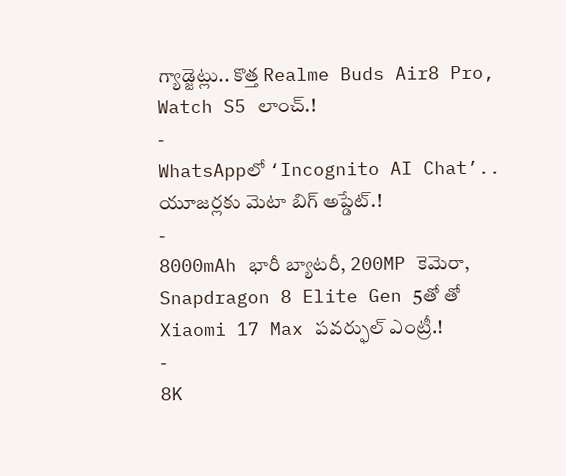గ్యాడ్జెట్లు.. కొత్త Realme Buds Air8 Pro, Watch S5 లాంచ్.!
-
WhatsAppలో ‘Incognito AI Chat’.. యూజర్లకు మెటా బిగ్ అప్డేట్.!
-
8000mAh భారీ బ్యాటరీ, 200MP కెమెరా, Snapdragon 8 Elite Gen 5తో తో Xiaomi 17 Max పవర్ఫుల్ ఎంట్రీ.!
-
8K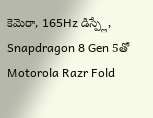కెమెరా, 165Hz డిస్ప్లే, Snapdragon 8 Gen 5తో Motorola Razr Fold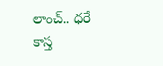లాంచ్.. ధరే కాస్త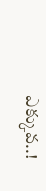ఎక్కువ..!